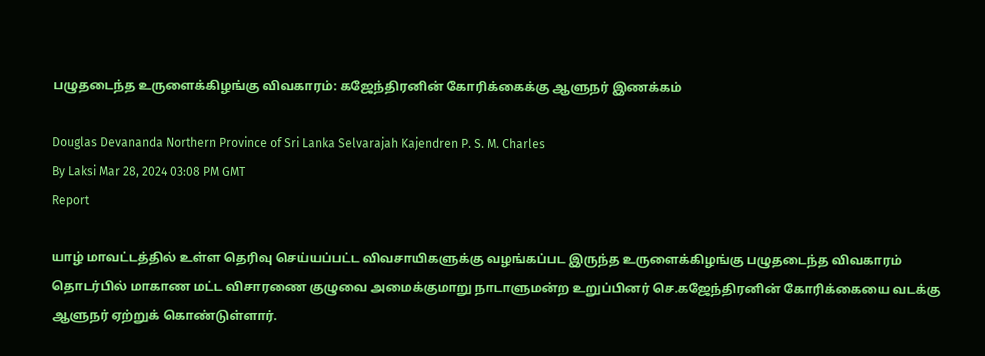பழுதடைந்த உருளைக்கிழங்கு விவகாரம்: கஜேந்திரனின் கோரிக்கைக்கு ஆளுநர் இணக்கம்

Douglas Devananda Northern Province of Sri Lanka Selvarajah Kajendren P. S. M. Charles
By Laksi Mar 28, 2024 03:08 PM GMT
Report

யாழ் மாவட்டத்தில் உள்ள தெரிவு செய்யப்பட்ட விவசாயிகளுக்கு வழங்கப்பட இருந்த உருளைக்கிழங்கு பழுதடைந்த விவகாரம் தொடர்பில் மாகாண மட்ட விசாரணை குழுவை அமைக்குமாறு நாடாளுமன்ற உறுப்பினர் செ.கஜேந்திரனின் கோரிக்கையை வடக்கு ஆளுநர் ஏற்றுக் கொண்டுள்ளார்.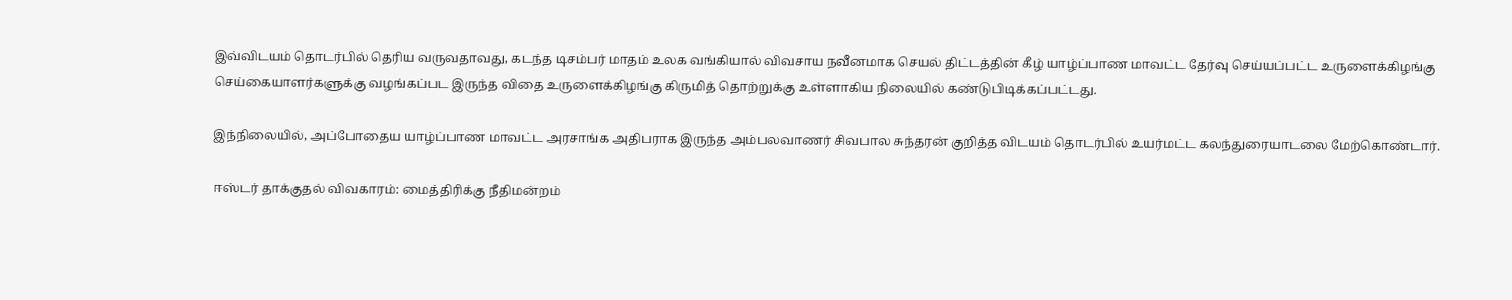இவ்விடயம் தொடர்பில் தெரிய வருவதாவது, கடந்த டிசம்பர் மாதம் உலக வங்கியால் விவசாய நவீனமாக செயல் திட்டத்தின் கீழ் யாழ்ப்பாண மாவட்ட தேர்வு செய்யப்பட்ட உருளைக்கிழங்கு செய்கையாளர்களுக்கு வழங்கப்பட இருந்த விதை உருளைக்கிழங்கு கிருமித் தொற்றுக்கு உள்ளாகிய நிலையில் கண்டுபிடிக்கப்பட்டது.

இந்நிலையில், அப்போதைய யாழ்ப்பாண மாவட்ட அரசாங்க அதிபராக இருந்த அம்பலவாணர் சிவபால சுந்தரன் குறித்த விடயம் தொடர்பில் உயர்மட்ட கலந்துரையாடலை மேற்கொண்டார்.

ஈஸ்டர் தாக்குதல் விவகாரம்: மைத்திரிக்கு நீதிமன்றம்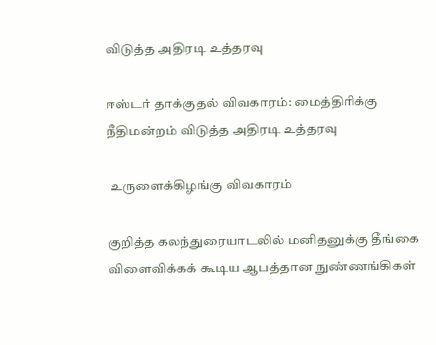விடுத்த அதிரடி உத்தரவு

ஈஸ்டர் தாக்குதல் விவகாரம்: மைத்திரிக்கு நீதிமன்றம் விடுத்த அதிரடி உத்தரவு

 உருளைக்கிழங்கு விவகாரம்

குறித்த கலந்துரையாடலில் மனிதனுக்கு தீங்கை விளைவிக்கக் கூடிய ஆபத்தான நுண்ணங்கிகள்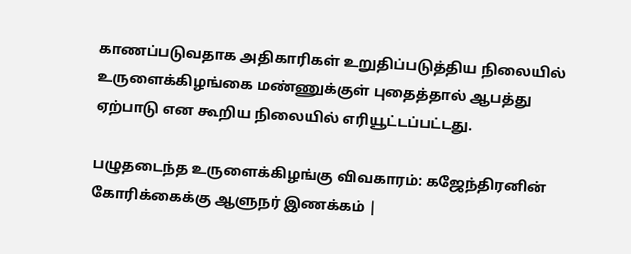காணப்படுவதாக அதிகாரிகள் உறுதிப்படுத்திய நிலையில் உருளைக்கிழங்கை மண்ணுக்குள் புதைத்தால் ஆபத்து ஏற்பாடு என கூறிய நிலையில் எரியூட்டப்பட்டது.

பழுதடைந்த உருளைக்கிழங்கு விவகாரம்: கஜேந்திரனின் கோரிக்கைக்கு ஆளுநர் இணக்கம் |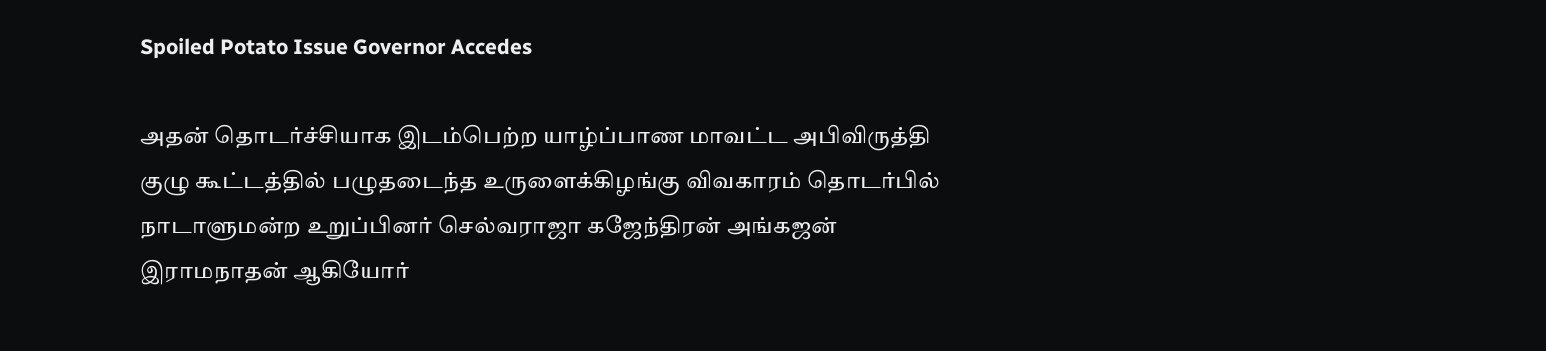Spoiled Potato Issue Governor Accedes

அதன் தொடர்ச்சியாக இடம்பெற்ற யாழ்ப்பாண மாவட்ட அபிவிருத்தி குழு கூட்டத்தில் பழுதடைந்த உருளைக்கிழங்கு விவகாரம் தொடர்பில் நாடாளுமன்ற உறுப்பினர் செல்வராஜா கஜேந்திரன் அங்கஜன் இராமநாதன் ஆகியோர்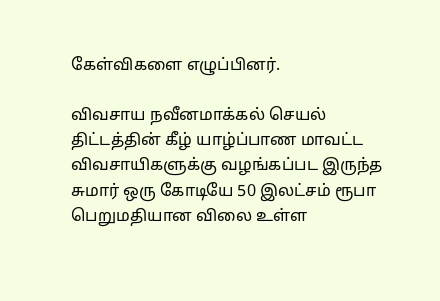கேள்விகளை எழுப்பினர்.

விவசாய நவீனமாக்கல் செயல் திட்டத்தின் கீழ் யாழ்ப்பாண மாவட்ட விவசாயிகளுக்கு வழங்கப்பட இருந்த சுமார் ஒரு கோடியே 50 இலட்சம் ரூபா பெறுமதியான விலை உள்ள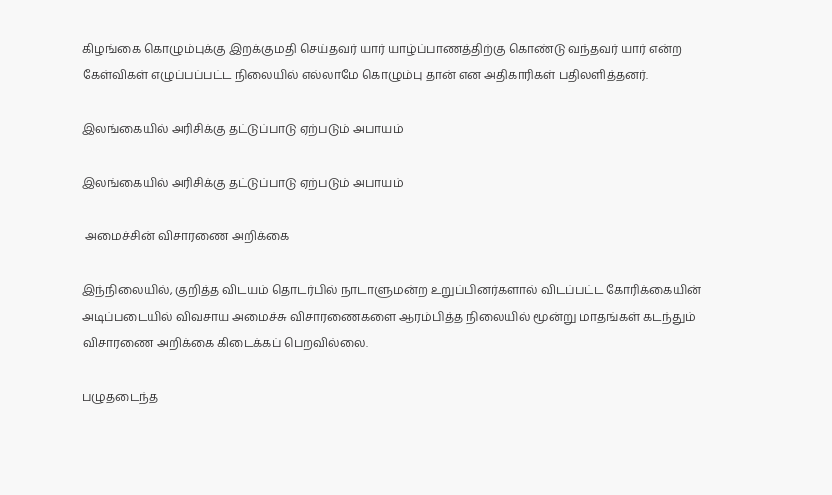கிழங்கை கொழும்புக்கு இறக்குமதி செய்தவர் யார் யாழ்ப்பாணத்திற்கு கொண்டு வந்தவர் யார் என்ற கேள்விகள் எழுப்பப்பட்ட நிலையில் எல்லாமே கொழும்பு தான் என அதிகாரிகள் பதிலளித்தனர்.

இலங்கையில் அரிசிக்கு தட்டுப்பாடு ஏற்படும் அபாயம்

இலங்கையில் அரிசிக்கு தட்டுப்பாடு ஏற்படும் அபாயம்

 அமைச்சின் விசாரணை அறிக்கை

இந்நிலையில், குறித்த விடயம் தொடர்பில் நாடாளுமன்ற உறுப்பினர்களால் விடப்பட்ட கோரிக்கையின் அடிப்படையில் விவசாய அமைச்சு விசாரணைகளை ஆரம்பித்த நிலையில் மூன்று மாதங்கள் கடந்தும் விசாரணை அறிக்கை கிடைக்கப் பெறவில்லை.

பழுதடைந்த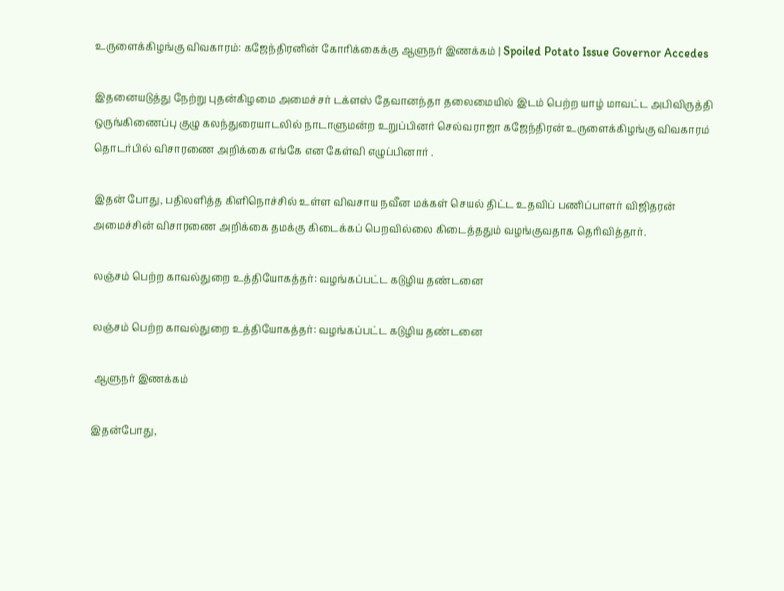உருளைக்கிழங்கு விவகாரம்: கஜேந்திரனின் கோரிக்கைக்கு ஆளுநர் இணக்கம் | Spoiled Potato Issue Governor Accedes

இதனையடுத்து நேற்று புதன்கிழமை அமைச்சர் டக்ளஸ் தேவானந்தா தலைமையில் இடம் பெற்ற யாழ் மாவட்ட அபிவிருத்தி ஒருங்கிணைப்பு குழு கலந்துரையாடலில் நாடாளுமன்ற உறுப்பினர் செல்வராஜா கஜேந்திரன் உருளைக்கிழங்கு விவகாரம் தொடர்பில் விசாரணை அறிக்கை எங்கே என கேள்வி எழுப்பினார் .

இதன் போது, பதிலளித்த கிளிநொச்சில் உள்ள விவசாய நவீன மக்கள் செயல் திட்ட உதவிப் பணிப்பாளர் விஜிதரன் அமைச்சின் விசாரணை அறிக்கை தமக்கு கிடைக்கப் பெறவில்லை கிடைத்ததும் வழங்குவதாக தெரிவித்தார்.

லஞ்சம் பெற்ற காவல்துறை உத்தியோகத்தர்: வழங்கப்பட்ட கடுழிய தண்டனை

லஞ்சம் பெற்ற காவல்துறை உத்தியோகத்தர்: வழங்கப்பட்ட கடுழிய தண்டனை

 ஆளுநர் இணக்கம்

இதன்போது,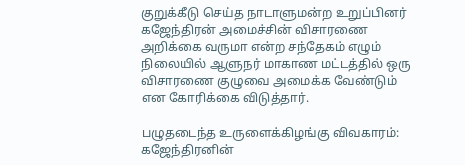குறுக்கீடு செய்த நாடாளுமன்ற உறுப்பினர் கஜேந்திரன் அமைச்சின் விசாரணை அறிக்கை வருமா என்ற சந்தேகம் எழும் நிலையில் ஆளுநர் மாகாண மட்டத்தில் ஒரு விசாரணை குழுவை அமைக்க வேண்டும் என கோரிக்கை விடுத்தார்.

பழுதடைந்த உருளைக்கிழங்கு விவகாரம்: கஜேந்திரனின்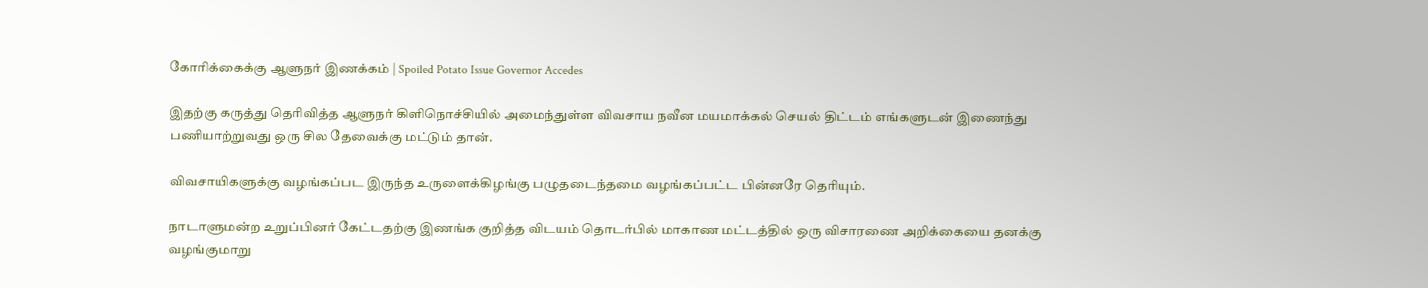கோரிக்கைக்கு ஆளுநர் இணக்கம் | Spoiled Potato Issue Governor Accedes

இதற்கு கருத்து தெரிவித்த ஆளுநர் கிளிநொச்சியில் அமைந்துள்ள விவசாய நவீன மயமாக்கல் செயல் திட்டம் எங்களுடன் இணைந்து பணியாற்றுவது ஒரு சில தேவைக்கு மட்டும் தான்.

விவசாயிகளுக்கு வழங்கப்பட இருந்த உருளைக்கிழங்கு பழுதடைந்தமை வழங்கப்பட்ட பின்னரே தெரியும்.

நாடாளுமன்ற உறுப்பினர் கேட்டதற்கு இணங்க குறித்த விடயம் தொடர்பில் மாகாண மட்டத்தில் ஒரு விசாரணை அறிக்கையை தனக்கு வழங்குமாறு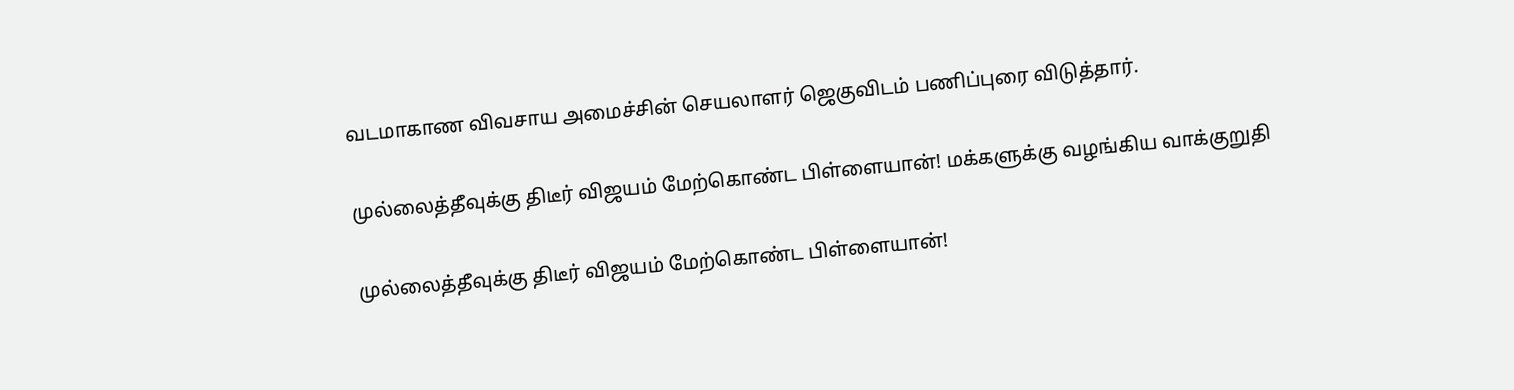வடமாகாண விவசாய அமைச்சின் செயலாளர் ஜெகுவிடம் பணிப்புரை விடுத்தார்.

முல்லைத்தீவுக்கு திடீர் விஜயம் மேற்கொண்ட பிள்ளையான்! மக்களுக்கு வழங்கிய வாக்குறுதி

முல்லைத்தீவுக்கு திடீர் விஜயம் மேற்கொண்ட பிள்ளையான்!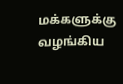மக்களுக்கு வழங்கிய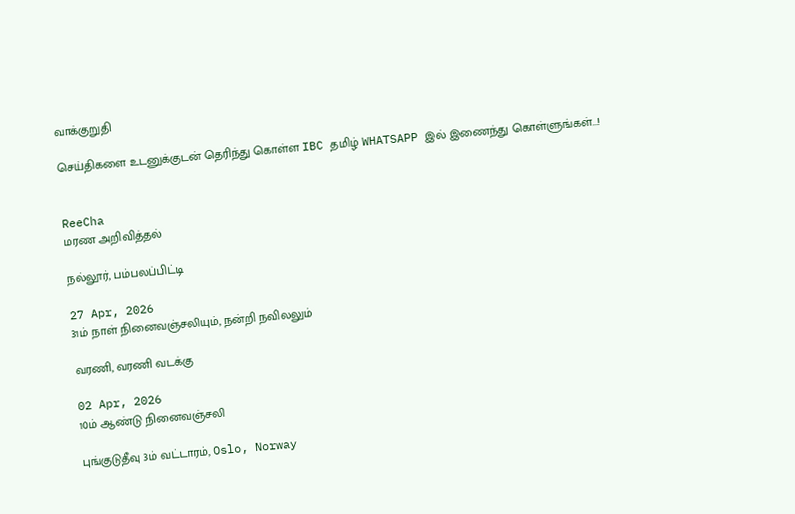வாக்குறுதி

செய்திகளை உடனுக்குடன் தெரிந்து கொள்ள IBC தமிழ் WHATSAPP இல் இணைந்து கொள்ளுங்கள்...!


ReeCha
மரண அறிவித்தல்

நல்லூர், பம்பலப்பிட்டி

27 Apr, 2026
31ம் நாள் நினைவஞ்சலியும், நன்றி நவிலலும்

வரணி, வரணி வடக்கு

02 Apr, 2026
10ம் ஆண்டு நினைவஞ்சலி

புங்குடுதீவு 3ம் வட்டாரம், Oslo, Norway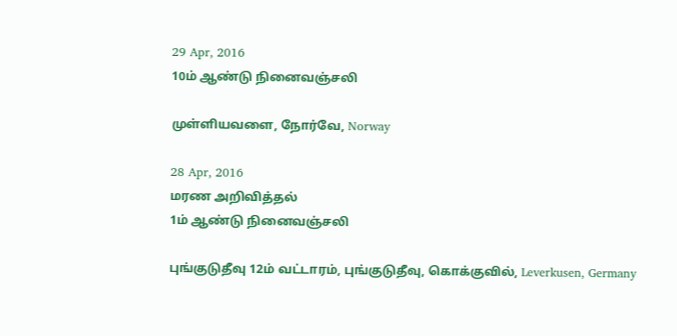29 Apr, 2016
10ம் ஆண்டு நினைவஞ்சலி

முள்ளியவளை, நோர்வே, Norway

28 Apr, 2016
மரண அறிவித்தல்
1ம் ஆண்டு நினைவஞ்சலி

புங்குடுதீவு 12ம் வட்டாரம், புங்குடுதீவு, கொக்குவில், Leverkusen, Germany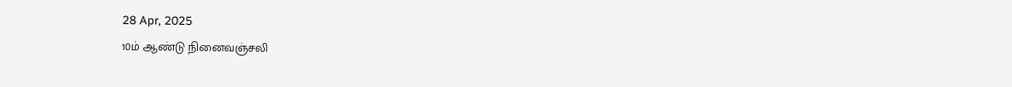28 Apr, 2025
10ம் ஆண்டு நினைவஞ்சலி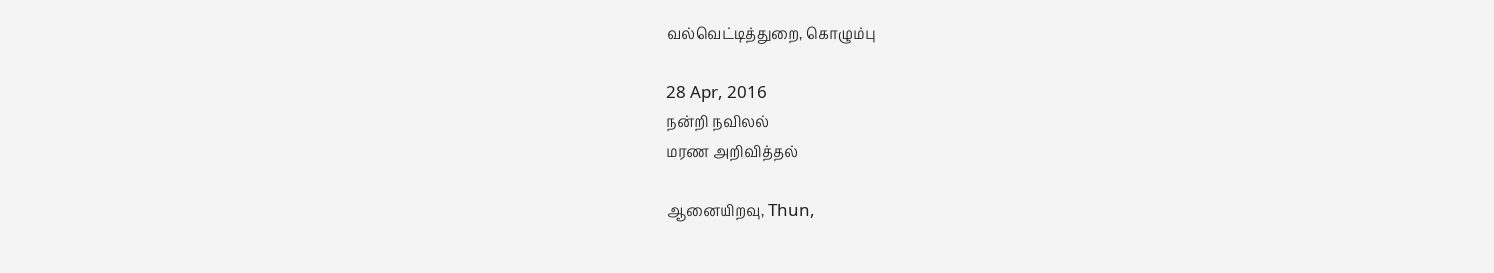வல்வெட்டித்துறை, கொழும்பு

28 Apr, 2016
நன்றி நவிலல்
மரண அறிவித்தல்

ஆனையிறவு, Thun,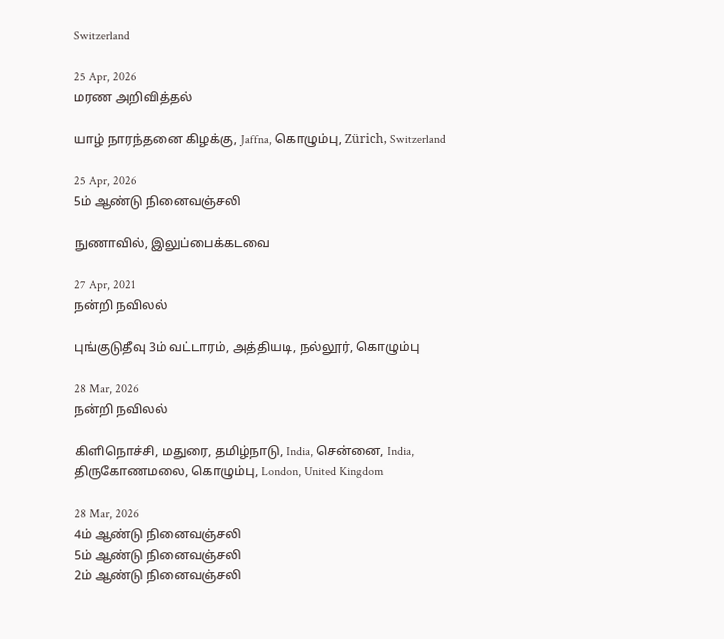Switzerland

25 Apr, 2026
மரண அறிவித்தல்

யாழ் நாரந்தனை கிழக்கு, Jaffna, கொழும்பு, Zürich, Switzerland

25 Apr, 2026
5ம் ஆண்டு நினைவஞ்சலி

நுணாவில், இலுப்பைக்கடவை

27 Apr, 2021
நன்றி நவிலல்

புங்குடுதீவு 3ம் வட்டாரம், அத்தியடி, நல்லூர், கொழும்பு

28 Mar, 2026
நன்றி நவிலல்

கிளிநொச்சி, மதுரை, தமிழ்நாடு, India, சென்னை, India, திருகோணமலை, கொழும்பு, London, United Kingdom

28 Mar, 2026
4ம் ஆண்டு நினைவஞ்சலி
5ம் ஆண்டு நினைவஞ்சலி
2ம் ஆண்டு நினைவஞ்சலி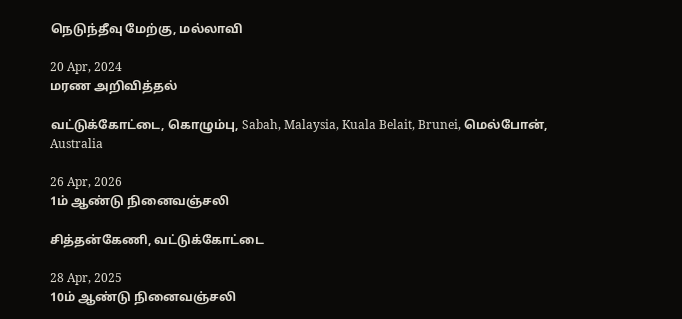நெடுந்தீவு மேற்கு, மல்லாவி

20 Apr, 2024
மரண அறிவித்தல்

வட்டுக்கோட்டை, கொழும்பு, Sabah, Malaysia, Kuala Belait, Brunei, மெல்போன், Australia

26 Apr, 2026
1ம் ஆண்டு நினைவஞ்சலி

சித்தன்கேணி, வட்டுக்கோட்டை

28 Apr, 2025
10ம் ஆண்டு நினைவஞ்சலி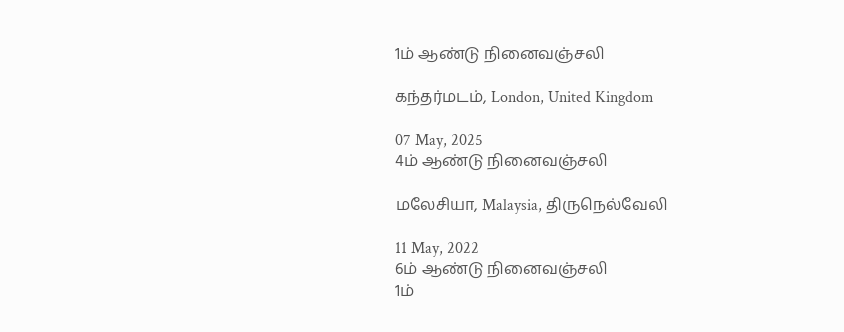1ம் ஆண்டு நினைவஞ்சலி

கந்தர்மடம், London, United Kingdom

07 May, 2025
4ம் ஆண்டு நினைவஞ்சலி

மலேசியா, Malaysia, திருநெல்வேலி

11 May, 2022
6ம் ஆண்டு நினைவஞ்சலி
1ம்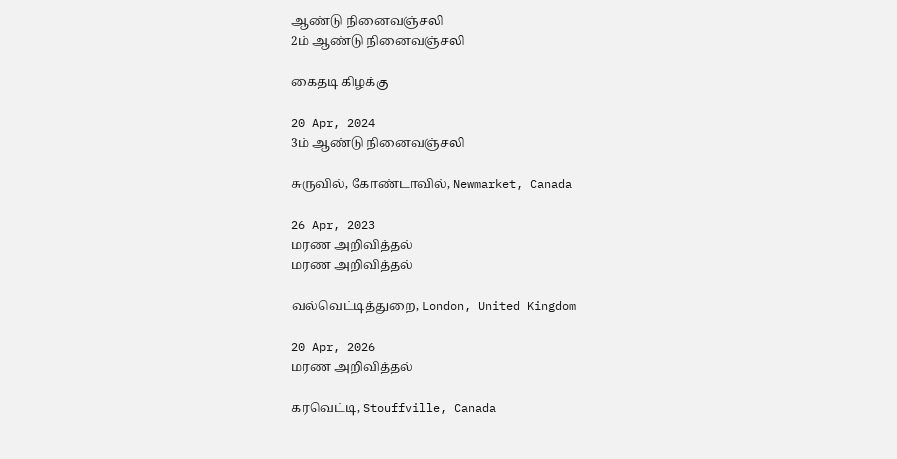ஆண்டு நினைவஞ்சலி
2ம் ஆண்டு நினைவஞ்சலி

கைதடி கிழக்கு

20 Apr, 2024
3ம் ஆண்டு நினைவஞ்சலி

சுருவில், கோண்டாவில், Newmarket, Canada

26 Apr, 2023
மரண அறிவித்தல்
மரண அறிவித்தல்

வல்வெட்டித்துறை, London, United Kingdom

20 Apr, 2026
மரண அறிவித்தல்

கரவெட்டி, Stouffville, Canada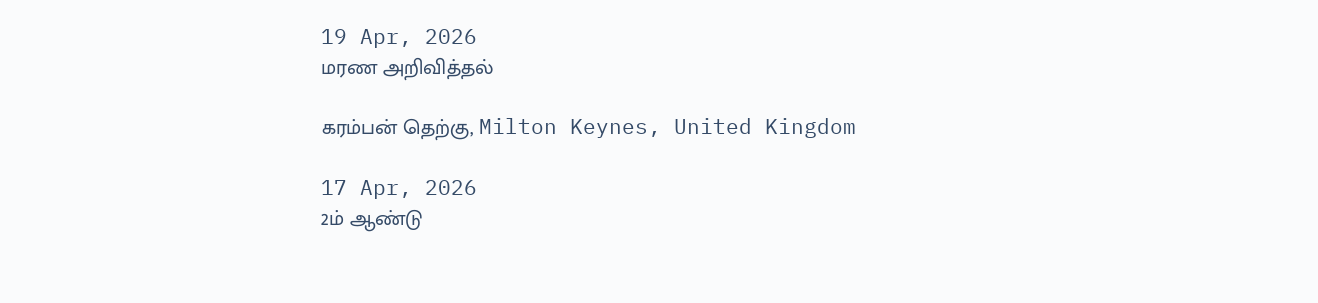19 Apr, 2026
மரண அறிவித்தல்

கரம்பன் தெற்கு, Milton Keynes, United Kingdom

17 Apr, 2026
2ம் ஆண்டு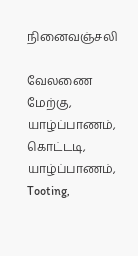நினைவஞ்சலி

வேலணை மேற்கு, யாழ்ப்பாணம், கொட்டடி, யாழ்ப்பாணம், Tooting,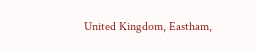United Kingdom, Eastham,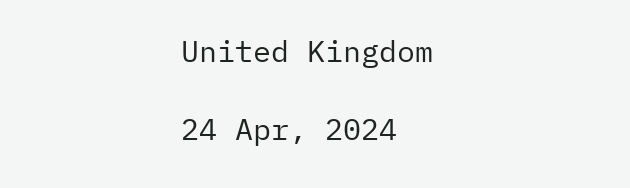United Kingdom

24 Apr, 2024